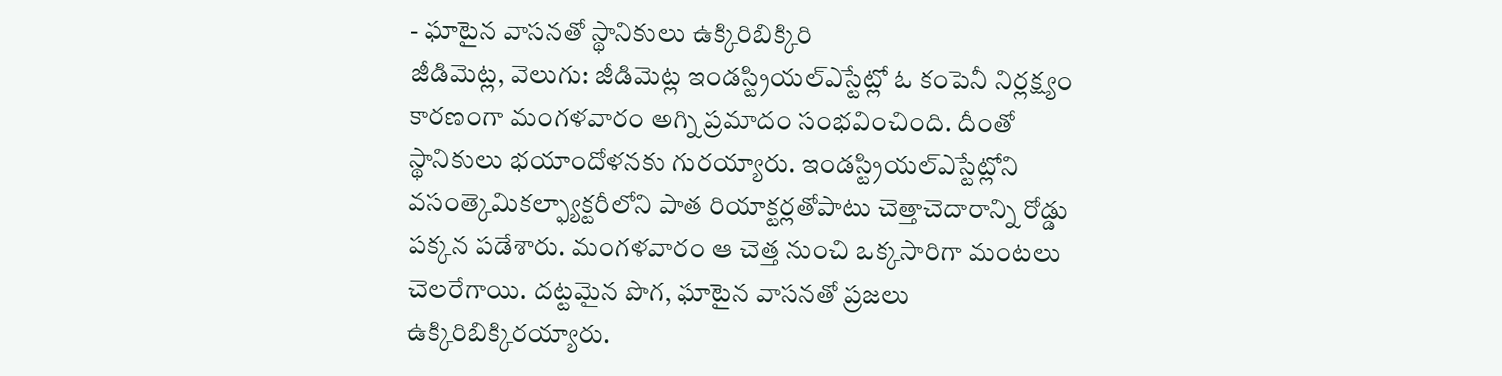- ఘాటైన వాసనతో స్థానికులు ఉక్కిరిబిక్కిరి
జీడిమెట్ల, వెలుగు: జీడిమెట్ల ఇండస్ట్రియల్ఎస్టేట్లో ఓ కంపెనీ నిర్లక్ష్యం కారణంగా మంగళవారం అగ్ని ప్రమాదం సంభవించింది. దీంతో స్థానికులు భయాందోళనకు గురయ్యారు. ఇండస్ట్రియల్ఎస్టేట్లోని వసంత్కెమికల్ఫ్యాక్టరీలోని పాత రియాక్టర్లతోపాటు చెత్తాచెదారాన్ని రోడ్డు పక్కన పడేశారు. మంగళవారం ఆ చెత్త నుంచి ఒక్కసారిగా మంటలు చెలరేగాయి. దట్టమైన పొగ, ఘాటైన వాసనతో ప్రజలు ఉక్కిరిబిక్కిరయ్యారు.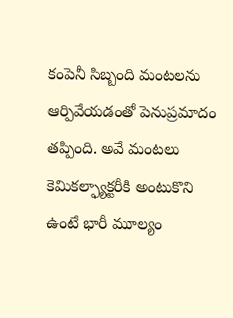కంపెనీ సిబ్బంది మంటలను ఆర్పివేయడంతో పెనుప్రమాదం తప్పింది. అవే మంటలు కెమికల్ఫ్యాక్టరీకి అంటుకొని ఉంటే భారీ మూల్యం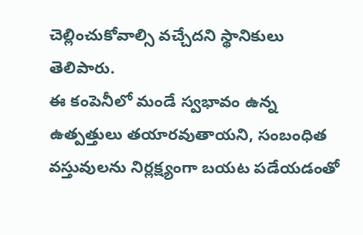చెల్లించుకోవాల్సి వచ్చేదని స్థానికులు తెలిపారు.
ఈ కంపెనీలో మండే స్వభావం ఉన్న ఉత్పత్తులు తయారవుతాయని, సంబంధిత వస్తువులను నిర్లక్ష్యంగా బయట పడేయడంతో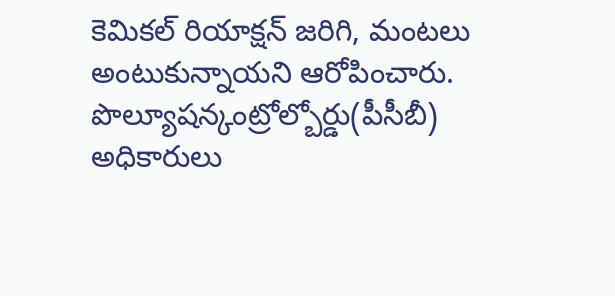కెమికల్ రియాక్షన్ జరిగి, మంటలు అంటుకున్నాయని ఆరోపించారు. పొల్యూషన్కంట్రోల్బోర్డు(పీసీబీ) అధికారులు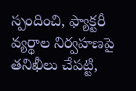స్పందించి, ఫ్యాక్టరీ వ్యర్థాల నిర్వహణపై తనిఖీలు చేపట్టి,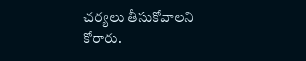చర్యలు తీసుకోవాలని కోరారు.